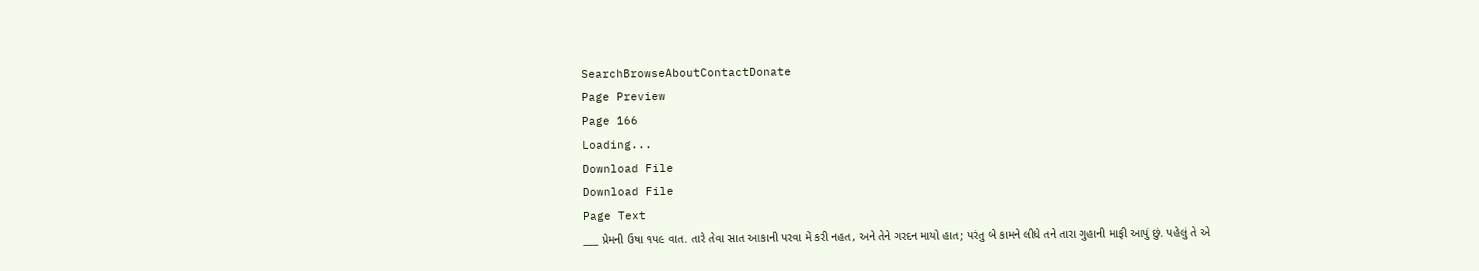SearchBrowseAboutContactDonate
Page Preview
Page 166
Loading...
Download File
Download File
Page Text
___ પ્રેમની ઉષા ૧પ૯ વાત. તારે તેવા સાત આકાની પરવા મેં કરી નહત, અને તેને ગરદન માયો હાત; પરંતુ બે કામને લીધે તને તારા ગુહાની માફી આપું છું. પહેલું તે એ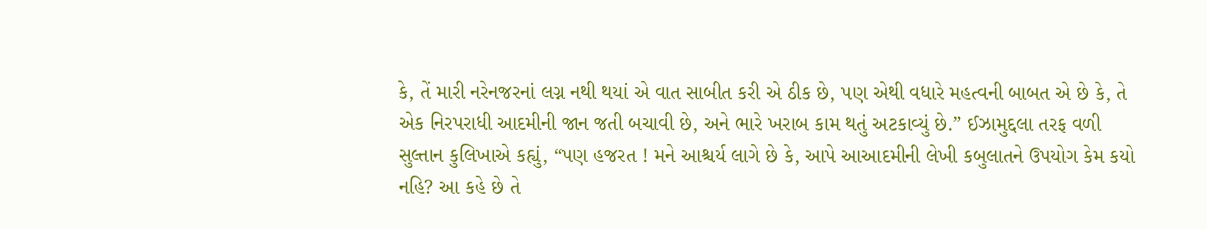કે, તેં મારી નરેનજરનાં લગ્ન નથી થયાં એ વાત સાબીત કરી એ ઠીક છે, પણ એથી વધારે મહત્વની બાબત એ છે કે, તે એક નિરપરાધી આદમીની જાન જતી બચાવી છે, અને ભારે ખરાબ કામ થતું અટકાવ્યું છે.” ઈઝામુદ્દલા તરફ વળી સુલ્તાન કુલિખાએ કહ્યું, “પણ હજરત ! મને આશ્ચર્ય લાગે છે કે, આપે આઆદમીની લેખી કબુલાતને ઉપયોગ કેમ કયો નહિ? આ કહે છે તે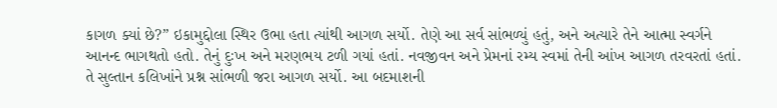કાગળ ક્યાં છે?” ઇકામુદ્દોલા સ્થિર ઉભા હતા ત્યાંથી આગળ સર્યો. તેણે આ સર્વ સાંભળ્યું હતું, અને અત્યારે તેને આત્મા સ્વર્ગને આનન્દ ભાગથતો હતો. તેનું દુઃખ અને મરણભય ટળી ગયાં હતાં. નવજીવન અને પ્રેમનાં રમ્ય સ્વમાં તેની આંખ આગળ તરવરતાં હતાં. તે સુલ્તાન કલિખાંને પ્રશ્ન સાંભળી જરા આગળ સર્યો. આ બદમાશની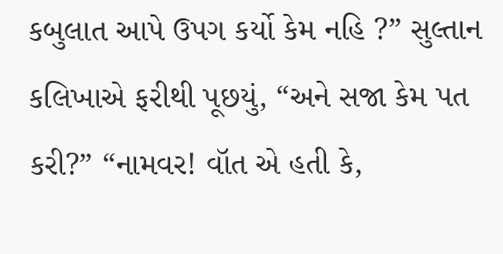કબુલાત આપે ઉપગ કર્યો કેમ નહિ ?” સુલ્તાન કલિખાએ ફરીથી પૂછયું, “અને સજા કેમ પત કરી?” “નામવર! વૉત એ હતી કે,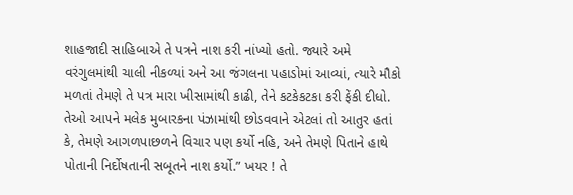શાહજાદી સાહિબાએ તે પત્રને નાશ કરી નાંખ્યો હતો. જ્યારે અમે વરંગુલમાંથી ચાલી નીકળ્યાં અને આ જંગલના પહાડોમાં આવ્યાં, ત્યારે મૌકો મળતાં તેમણે તે પત્ર મારા ખીસામાંથી કાઢી, તેને કટકેકટકા કરી ફેંકી દીધો. તેઓ આપને મલેક મુબારકના પંઝામાંથી છોડવવાને એટલાં તો આતુર હતાં કે, તેમણે આગળપાછળને વિચાર પણ કર્યો નહિ, અને તેમણે પિતાને હાથે પોતાની નિર્દોષતાની સબૂતને નાશ કર્યો.” ખયર ! તે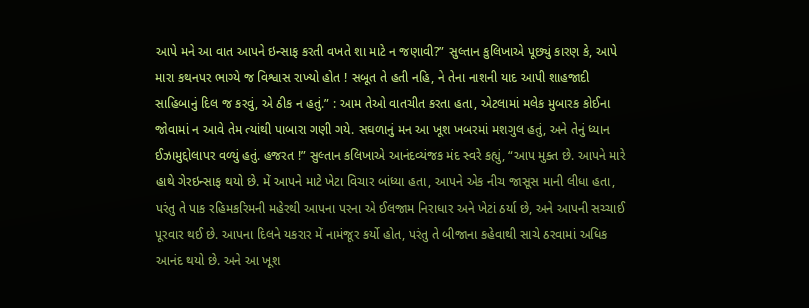આપે મને આ વાત આપને ઇન્સાફ કરતી વખતે શા માટે ન જણાવી?” સુલ્તાન કુલિખાએ પૂછ્યું કારણ કે, આપે મારા કથનપર ભાગ્યે જ વિશ્વાસ રાખ્યો હોત ! સબૂત તે હતી નહિ, ને તેના નાશની યાદ આપી શાહજાદી સાહિબાનું દિલ જ કરવું, એ ઠીક ન હતું.” : આમ તેઓ વાતચીત કરતા હતા, એટલામાં મલેક મુબારક કોઈના જોવામાં ન આવે તેમ ત્યાંથી પાબારા ગણી ગયે. સઘળાનું મન આ ખૂશ ખબરમાં મશગુલ હતું, અને તેનું ધ્યાન ઈઝામુદ્દોલાપર વળ્યું હતું. હજરત !” સુલ્તાન કલિખાએ આનંદવ્યંજક મંદ સ્વરે કહ્યું, “આપ મુક્ત છે. આપને મારે હાથે ગેરઇન્સાફ થયો છે. મેં આપને માટે ખેટા વિચાર બાંધ્યા હતા, આપને એક નીચ જાસૂસ માની લીધા હતા, પરંતુ તે પાક રહિમકરિમની મહેરથી આપના પરના એ ઈલજામ નિરાધાર અને ખેટાં ઠર્યા છે, અને આપની સચ્ચાઈ પૂરવાર થઈ છે. આપના દિલને યકરાર મેં નામંજૂર કર્યો હોત, પરંતુ તે બીજાના કહેવાથી સાચે ઠરવામાં અધિક આનંદ થયો છે. અને આ ખૂશ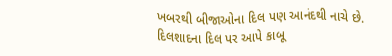ખબરથી બીજાઓના દિલ પણ આનંદથી નાચે છે. દિલશાદના દિલ પર આપે કાબૂ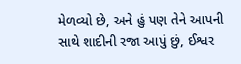મેળવ્યો છે, અને હું પણ તેને આપની સાથે શાદીની રજા આપું છું, ઈશ્વર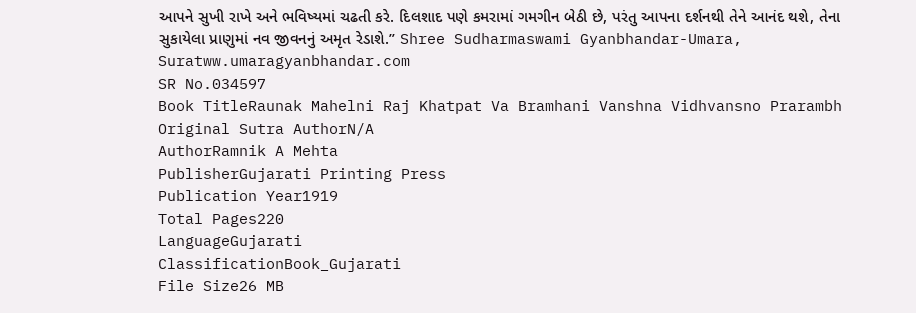આપને સુખી રાખે અને ભવિષ્યમાં ચઢતી કરે. દિલશાદ પણે કમરામાં ગમગીન બેઠી છે, પરંતુ આપના દર્શનથી તેને આનંદ થશે, તેના સુકાયેલા પ્રાણુમાં નવ જીવનનું અમૃત રેડાશે.” Shree Sudharmaswami Gyanbhandar-Umara, Suratww.umaragyanbhandar.com
SR No.034597
Book TitleRaunak Mahelni Raj Khatpat Va Bramhani Vanshna Vidhvansno Prarambh
Original Sutra AuthorN/A
AuthorRamnik A Mehta
PublisherGujarati Printing Press
Publication Year1919
Total Pages220
LanguageGujarati
ClassificationBook_Gujarati
File Size26 MB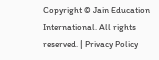Copyright © Jain Education International. All rights reserved. | Privacy Policy